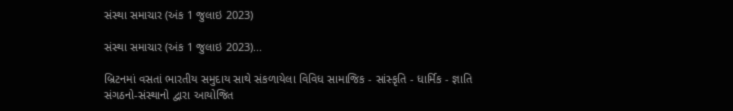સંસ્થા સમાચાર (અંક 1 જુલાઇ 2023)

સંસ્થા સમાચાર (અંક 1 જુલાઇ 2023)...

બ્રિટનમાં વસતાં ભારતીય સમુદાય સાથે સંકળાયેલા વિવિધ સામાજિક - સાંસ્કૃતિ - ધાર્મિક - જ્ઞાતિ સંગઠનો-સંસ્થાનો દ્વારા આયોજિત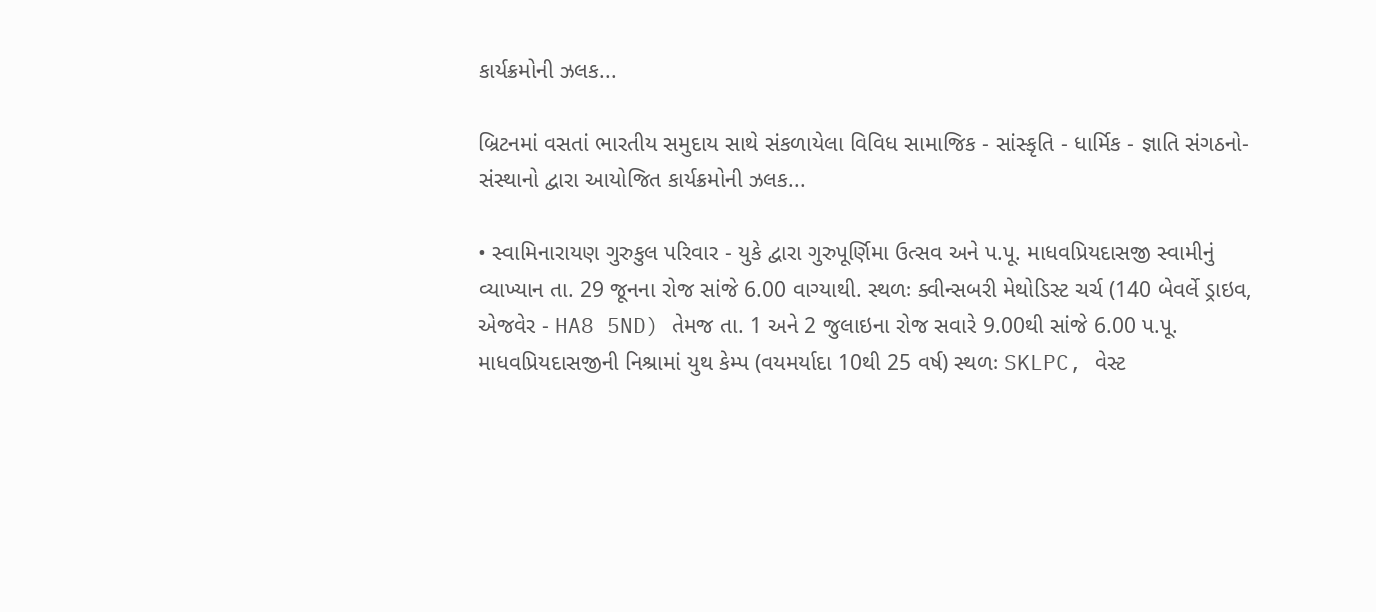કાર્યક્રમોની ઝલક...

બ્રિટનમાં વસતાં ભારતીય સમુદાય સાથે સંકળાયેલા વિવિધ સામાજિક - સાંસ્કૃતિ - ધાર્મિક - જ્ઞાતિ સંગઠનો-સંસ્થાનો દ્વારા આયોજિત કાર્યક્રમોની ઝલક...

• સ્વામિનારાયણ ગુરુકુલ પરિવાર - યુકે દ્વારા ગુરુપૂર્ણિમા ઉત્સવ અને પ.પૂ. માધવપ્રિયદાસજી સ્વામીનું વ્યાખ્યાન તા. 29 જૂનના રોજ સાંજે 6.00 વાગ્યાથી. સ્થળઃ ક્વીન્સબરી મેથોડિસ્ટ ચર્ચ (140 બેવર્લે ડ્રાઇવ, એજવેર - HA8 5ND) તેમજ તા. 1 અને 2 જુલાઇના રોજ સવારે 9.00થી સાંજે 6.00 પ.પૂ. માધવપ્રિયદાસજીની નિશ્રામાં યુથ કેમ્પ (વયમર્યાદા 10થી 25 વર્ષ) સ્થળઃ SKLPC, વેસ્ટ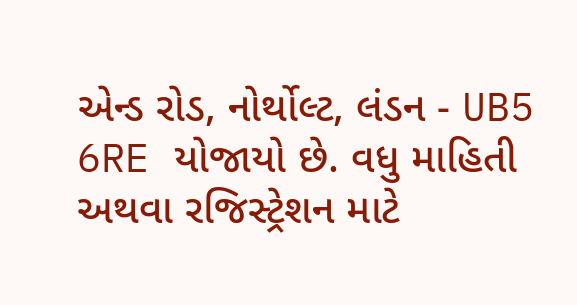એન્ડ રોડ, નોર્થોલ્ટ, લંડન - UB5 6RE યોજાયો છે. વધુ માહિતી અથવા રજિસ્ટ્રેશન માટે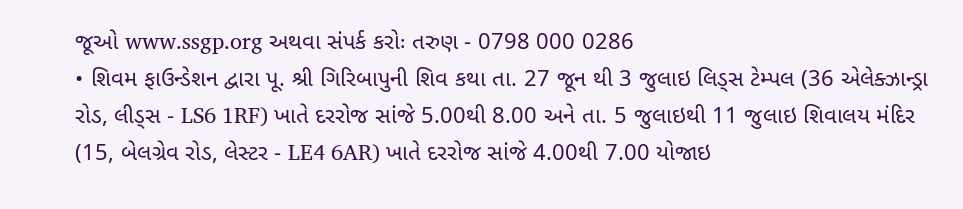જૂઓ www.ssgp.org અથવા સંપર્ક કરોઃ તરુણ - 0798 000 0286
• શિવમ ફાઉન્ડેશન દ્વારા પૂ. શ્રી ગિરિબાપુની શિવ કથા તા. 27 જૂન થી 3 જુલાઇ લિડ્સ ટેમ્પલ (36 એલેક્ઝાન્ડ્રા રોડ, લીડ્સ - LS6 1RF) ખાતે દરરોજ સાંજે 5.00થી 8.00 અને તા. 5 જુલાઇથી 11 જુલાઇ શિવાલય મંદિર (15, બેલગ્રેવ રોડ, લેસ્ટર - LE4 6AR) ખાતે દરરોજ સાંજે 4.00થી 7.00 યોજાઇ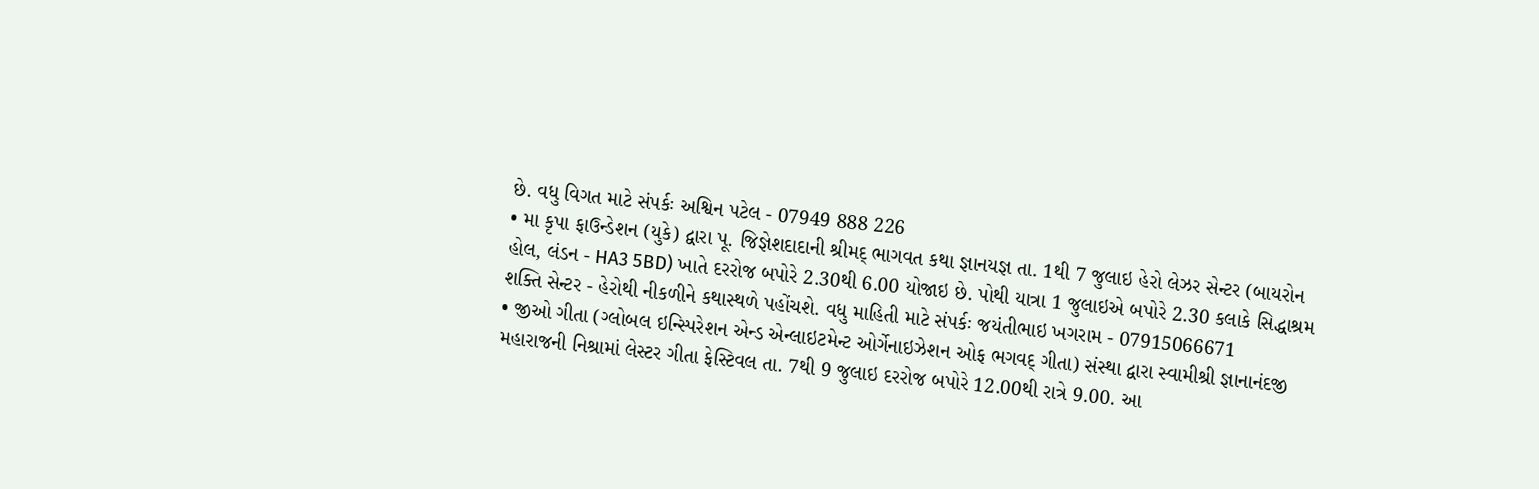છે. વધુ વિગત માટે સંપર્કઃ અશ્વિન પટેલ - 07949 888 226
• મા કૃપા ફાઉન્ડેશન (યુકે) દ્વારા પૂ. જિજ્ઞેશદાદાની શ્રીમદ્ ભાગવત કથા જ્ઞાનયજ્ઞ તા. 1થી 7 જુલાઇ હેરો લેઝર સેન્ટર (બાયરોન હોલ, લંડન - HA3 5BD) ખાતે દરરોજ બપોરે 2.30થી 6.00 યોજાઇ છે. પોથી યાત્રા 1 જુલાઇએ બપોરે 2.30 કલાકે સિદ્ધાશ્રમ શક્તિ સેન્ટર - હેરોથી નીકળીને કથાસ્થળે પહોંચશે. વધુ માહિતી માટે સંપર્કઃ જયંતીભાઇ ખગરામ - 07915066671
• જીઓ ગીતા (ગ્લોબલ ઇન્સ્પિરેશન એન્ડ એન્લાઇટમેન્ટ ઓર્ગેનાઇઝેશન ઓફ ભગવદ્ ગીતા) સંસ્થા દ્વારા સ્વામીશ્રી જ્ઞાનાનંદજી મહારાજની નિશ્રામાં લેસ્ટર ગીતા ફેસ્ટિવલ તા. 7થી 9 જુલાઇ દરરોજ બપોરે 12.00થી રાત્રે 9.00. આ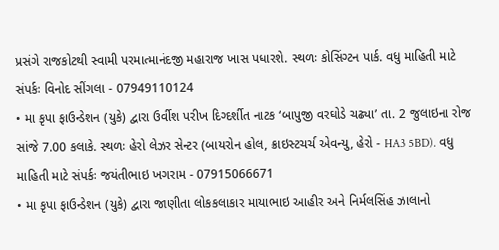પ્રસંગે રાજકોટથી સ્વામી પરમાત્માનંદજી મહારાજ ખાસ પધારશે. સ્થળઃ કોસિંગ્ટન પાર્ક. વધુ માહિતી માટે સંપર્કઃ વિનોદ સીંગલા - 07949110124
• મા કૃપા ફાઉન્ડેશન (યુકે) દ્વારા ઉર્વીશ પરીખ દિગ્દર્શીત નાટક ‘બાપુજી વરઘોડે ચઢ્યા’ તા. 2 જુલાઇના રોજ સાંજે 7.00 કલાકે. સ્થળઃ હેરો લેઝર સેન્ટર (બાયરોન હોલ, ક્રાઇસ્ટચર્ચ એવન્યુ, હેરો - HA3 5BD). વધુ માહિતી માટે સંપર્કઃ જયંતીભાઇ ખગરામ - 07915066671
• મા કૃપા ફાઉન્ડેશન (યુકે) દ્વારા જાણીતા લોકકલાકાર માયાભાઇ આહીર અને નિર્મલસિંહ ઝાલાનો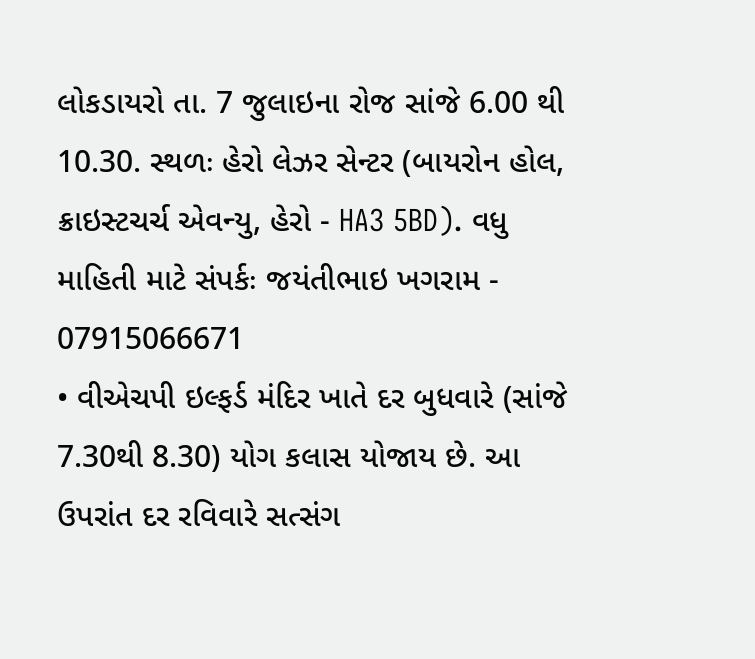લોકડાયરો તા. 7 જુલાઇના રોજ સાંજે 6.00 થી 10.30. સ્થળઃ હેરો લેઝર સેન્ટર (બાયરોન હોલ, ક્રાઇસ્ટચર્ચ એવન્યુ, હેરો - HA3 5BD). વધુ માહિતી માટે સંપર્કઃ જયંતીભાઇ ખગરામ - 07915066671
• વીએચપી ઇલ્ફર્ડ મંદિર ખાતે દર બુધવારે (સાંજે 7.30થી 8.30) યોગ કલાસ યોજાય છે. આ ઉપરાંત દર રવિવારે સત્સંગ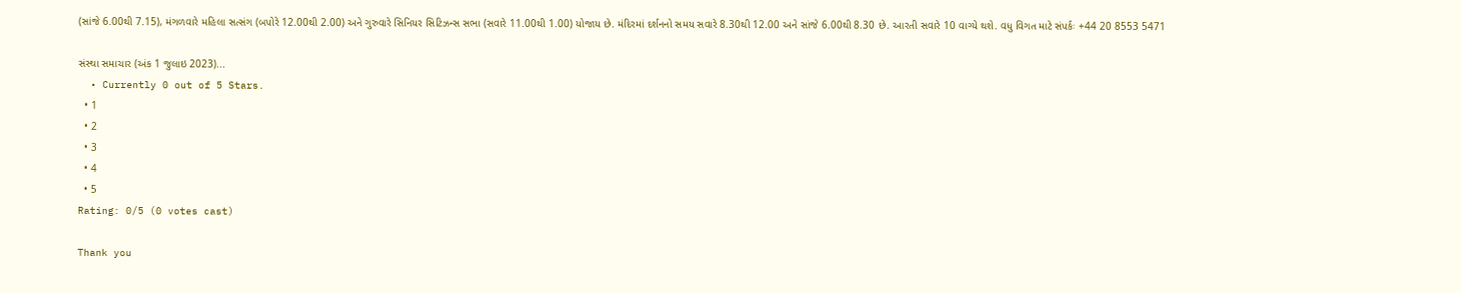(સાંજે 6.00થી 7.15), મંગળવારે મહિલા સત્સંગ (બપોરે 12.00થી 2.00) અને ગુરુવારે સિનિયર સિટિઝન્સ સભા (સવારે 11.00થી 1.00) યોજાય છે. મંદિરમાં દર્શનનો સમય સવારે 8.30થી 12.00 અને સાંજે 6.00થી 8.30 છે. આરતી સવારે 10 વાગ્યે થશે. વધુ વિગત માટે સંપર્કઃ +44 20 8553 5471

સંસ્થા સમાચાર (અંક 1 જુલાઇ 2023)...
  • Currently 0 out of 5 Stars.
  • 1
  • 2
  • 3
  • 4
  • 5
Rating: 0/5 (0 votes cast)

Thank you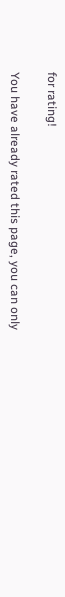for rating!

You have already rated this page, you can only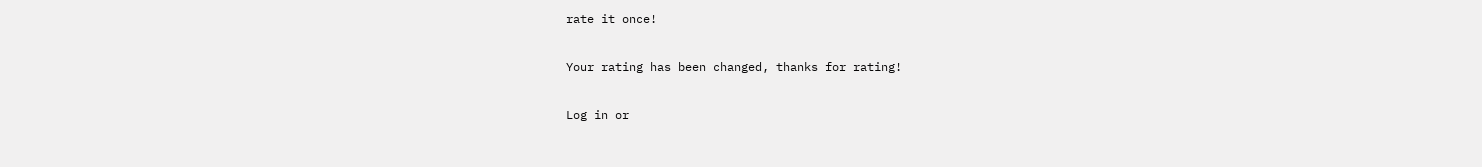rate it once!

Your rating has been changed, thanks for rating!

Log in or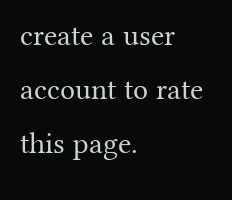create a user account to rate this page.